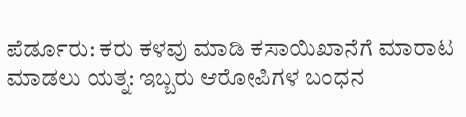ಪೆರ್ಡೂರು: ಕರು ಕಳವು ಮಾಡಿ ಕಸಾಯಿಖಾನೆಗೆ ಮಾರಾಟ ಮಾಡಲು ಯತ್ನ: ಇಬ್ಬರು ಆರೋಪಿಗಳ ಬಂಧನ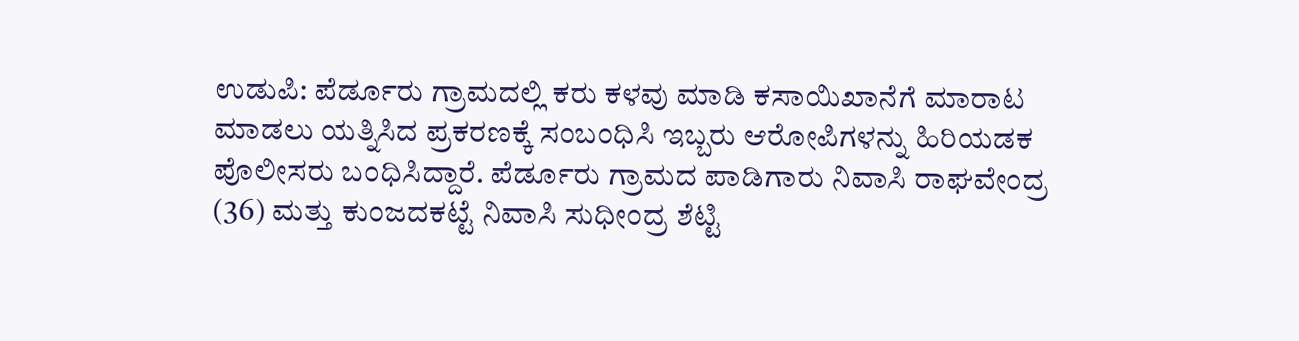ಉಡುಪಿ: ಪೆರ್ಡೂರು ಗ್ರಾಮದಲ್ಲಿ ಕರು ಕಳವು ಮಾಡಿ ಕಸಾಯಿಖಾನೆಗೆ ಮಾರಾಟ ಮಾಡಲು ಯತ್ನಿಸಿದ ಪ್ರಕರಣಕ್ಕೆ ಸಂಬಂಧಿಸಿ ಇಬ್ಬರು ಆರೋಪಿಗಳನ್ನು ಹಿರಿಯಡಕ ಪೊಲೀಸರು ಬಂಧಿಸಿದ್ದಾರೆ. ಪೆರ್ಡೂರು ಗ್ರಾಮದ ಪಾಡಿಗಾರು ನಿವಾಸಿ ರಾಘವೇಂದ್ರ (36) ಮತ್ತು ಕುಂಜದಕಟ್ಟೆ ನಿವಾಸಿ ಸುಧೀಂದ್ರ ಶೆಟ್ಟಿ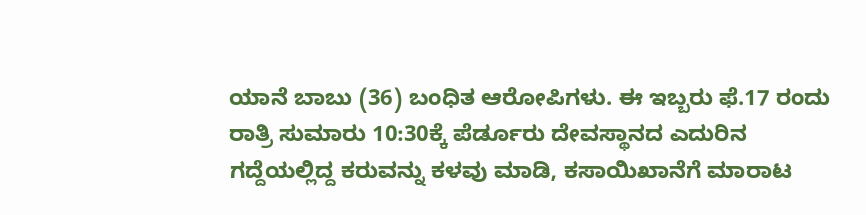ಯಾನೆ ಬಾಬು (36) ಬಂಧಿತ ಆರೋಪಿಗಳು. ಈ‌ ಇಬ್ಬರು ಫೆ.17 ರಂದು ರಾತ್ರಿ ಸುಮಾರು 10:30ಕ್ಕೆ ಪೆರ್ಡೂರು ದೇವಸ್ಥಾನದ ಎದುರಿನ ಗದ್ದೆಯಲ್ಲಿದ್ದ ಕರುವನ್ನು ಕಳವು ಮಾಡಿ, ಕಸಾಯಿಖಾನೆಗೆ ಮಾರಾಟ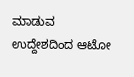ಮಾಡುವ ಉದ್ದೇಶದಿಂದ ಆಟೋ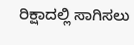ರಿಕ್ಷಾದಲ್ಲಿ ಸಾಗಿಸಲು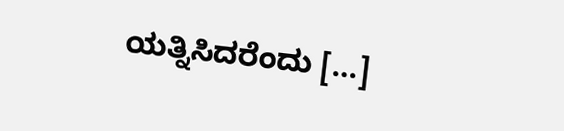ಯತ್ನಿಸಿದರೆಂದು […]